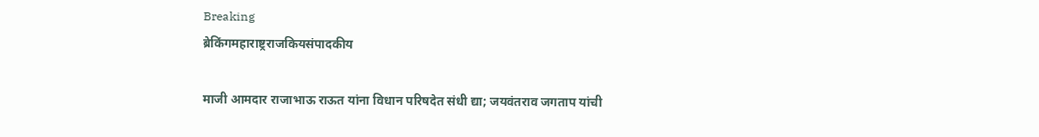Breaking
ब्रेकिंगमहाराष्ट्रराजकियसंपादकीय

माजी आमदार राजाभाऊ राऊत यांना विधान परिषदेत संधी द्या; जयवंतराव जगताप यांची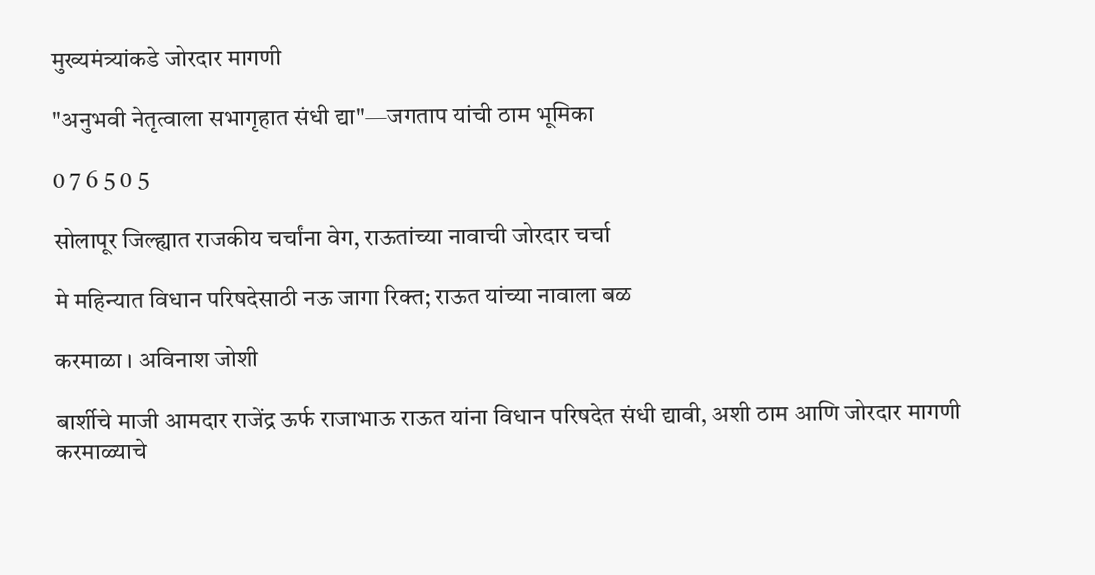मुख्यमंत्र्यांकडे जोरदार मागणी

"अनुभवी नेतृत्वाला सभागृहात संधी द्या"—जगताप यांची ठाम भूमिका

0 7 6 5 0 5

सोलापूर जिल्ह्यात राजकीय चर्चांना वेग, राऊतांच्या नावाची जोरदार चर्चा

मे महिन्यात विधान परिषदेसाठी नऊ जागा रिक्त; राऊत यांच्या नावाला बळ

करमाळा । अविनाश जोशी

बार्शीचे माजी आमदार राजेंद्र ऊर्फ राजाभाऊ राऊत यांना विधान परिषदेत संधी द्यावी, अशी ठाम आणि जोरदार मागणी करमाळ्याचे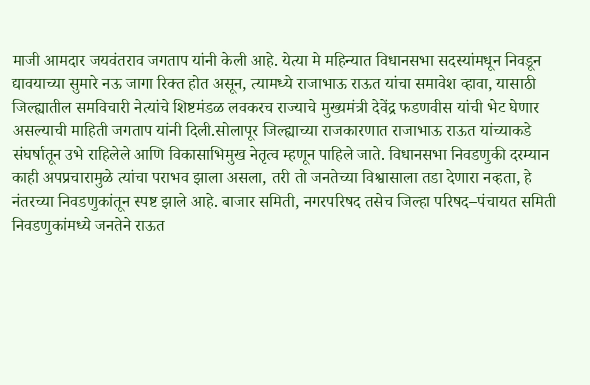माजी आमदार जयवंतराव जगताप यांनी केली आहे. येत्या मे महिन्यात विधानसभा सदस्यांमधून निवडून द्यावयाच्या सुमारे नऊ जागा रिक्त होत असून, त्यामध्ये राजाभाऊ राऊत यांचा समावेश व्हावा, यासाठी जिल्ह्यातील समविचारी नेत्यांचे शिष्टमंडळ लवकरच राज्याचे मुख्यमंत्री देवेंद्र फडणवीस यांची भेट घेणार असल्याची माहिती जगताप यांनी दिली.सोलापूर जिल्ह्याच्या राजकारणात राजाभाऊ राऊत यांच्याकडे संघर्षातून उभे राहिलेले आणि विकासाभिमुख नेतृत्व म्हणून पाहिले जाते. विधानसभा निवडणुकी दरम्यान काही अपप्रचारामुळे त्यांचा पराभव झाला असला, तरी तो जनतेच्या विश्वासाला तडा देणारा नव्हता, हे नंतरच्या निवडणुकांतून स्पष्ट झाले आहे. बाजार समिती, नगरपरिषद तसेच जिल्हा परिषद–पंचायत समिती निवडणुकांमध्ये जनतेने राऊत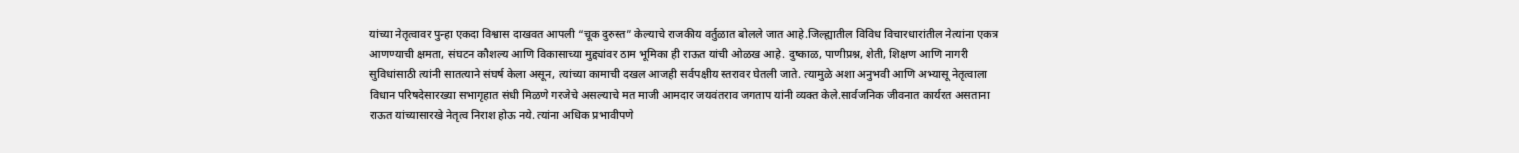यांच्या नेतृत्वावर पुन्हा एकदा विश्वास दाखवत आपली “चूक दुरुस्त” केल्याचे राजकीय वर्तुळात बोलले जात आहे.जिल्ह्यातील विविध विचारधारांतील नेत्यांना एकत्र आणण्याची क्षमता, संघटन कौशल्य आणि विकासाच्या मुद्द्यांवर ठाम भूमिका ही राऊत यांची ओळख आहे. दुष्काळ, पाणीप्रश्न, शेती, शिक्षण आणि नागरी सुविधांसाठी त्यांनी सातत्याने संघर्ष केला असून, त्यांच्या कामाची दखल आजही सर्वपक्षीय स्तरावर घेतली जाते. त्यामुळे अशा अनुभवी आणि अभ्यासू नेतृत्वाला विधान परिषदेसारख्या सभागृहात संधी मिळणे गरजेचे असल्याचे मत माजी आमदार जयवंतराव जगताप यांनी व्यक्त केले.सार्वजनिक जीवनात कार्यरत असताना राऊत यांच्यासारखे नेतृत्व निराश होऊ नये. त्यांना अधिक प्रभावीपणे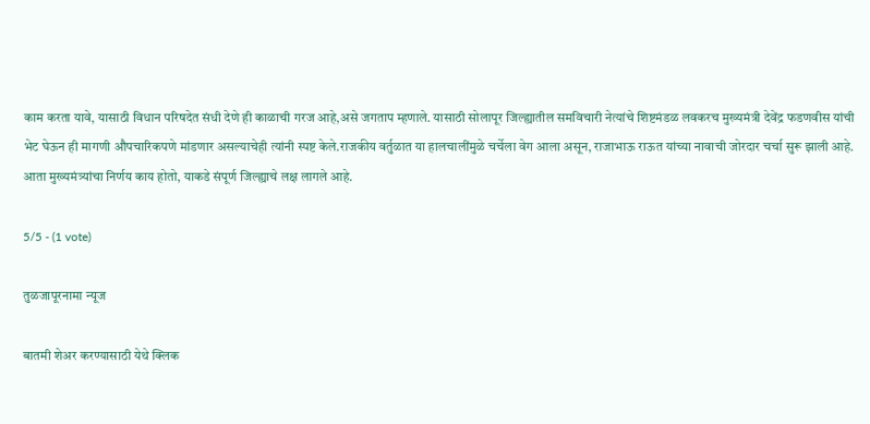काम करता यावे, यासाठी विधान परिषदेत संधी देणे ही काळाची गरज आहे,असे जगताप म्हणाले. यासाठी सोलापूर जिल्ह्यातील समविचारी नेत्यांचे शिष्टमंडळ लवकरच मुख्यमंत्री देवेंद्र फडणवीस यांची भेट घेऊन ही मागणी औपचारिकपणे मांडणार असल्याचेही त्यांनी स्पष्ट केले.राजकीय वर्तुळात या हालचालींमुळे चर्चेला वेग आला असून, राजाभाऊ राऊत यांच्या नावाची जोरदार चर्चा सुरू झाली आहे. आता मुख्यमंत्र्यांचा निर्णय काय होतो, याकडे संपूर्ण जिल्ह्याचे लक्ष लागले आहे.

5/5 - (1 vote)

तुळजापूरनामा न्यूज

बातमी शेअर करण्यासाठी येथे क्लिक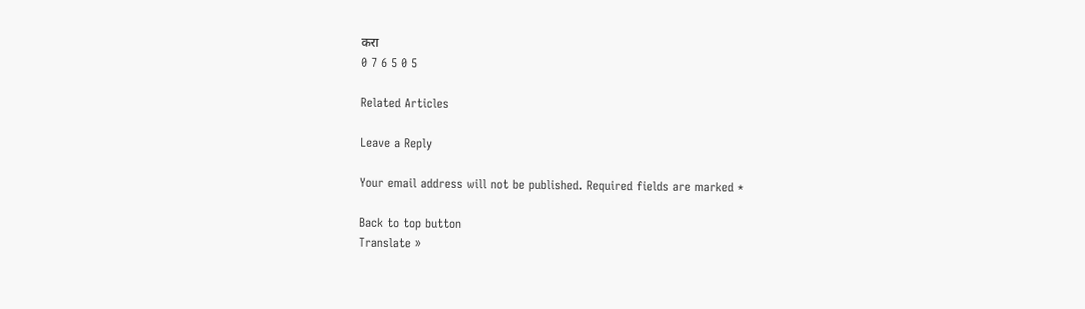करा
0 7 6 5 0 5

Related Articles

Leave a Reply

Your email address will not be published. Required fields are marked *

Back to top button
Translate »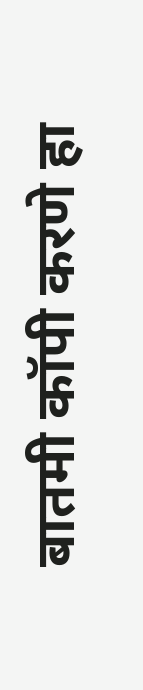बातमी कॉपी करणे हा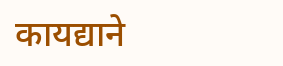कायद्याने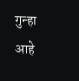गुन्हा आहे